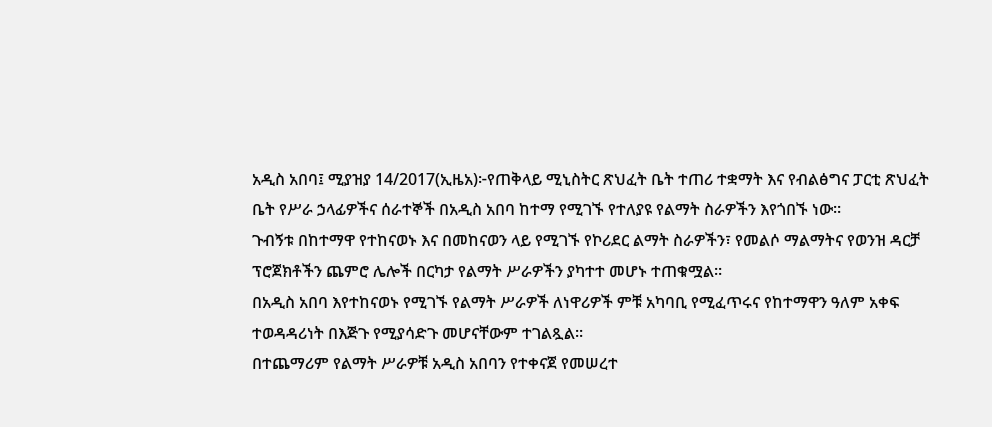አዲስ አበባ፤ ሚያዝያ 14/2017(ኢዜአ)፦የጠቅላይ ሚኒስትር ጽህፈት ቤት ተጠሪ ተቋማት እና የብልፅግና ፓርቲ ጽህፈት ቤት የሥራ ኃላፊዎችና ሰራተኞች በአዲስ አበባ ከተማ የሚገኙ የተለያዩ የልማት ስራዎችን እየጎበኙ ነው።
ጉብኝቱ በከተማዋ የተከናወኑ እና በመከናወን ላይ የሚገኙ የኮሪደር ልማት ስራዎችን፣ የመልሶ ማልማትና የወንዝ ዳርቻ ፕሮጀክቶችን ጨምሮ ሌሎች በርካታ የልማት ሥራዎችን ያካተተ መሆኑ ተጠቁሟል።
በአዲስ አበባ እየተከናወኑ የሚገኙ የልማት ሥራዎች ለነዋሪዎች ምቹ አካባቢ የሚፈጥሩና የከተማዋን ዓለም አቀፍ ተወዳዳሪነት በእጅጉ የሚያሳድጉ መሆናቸውም ተገልጿል።
በተጨማሪም የልማት ሥራዎቹ አዲስ አበባን የተቀናጀ የመሠረተ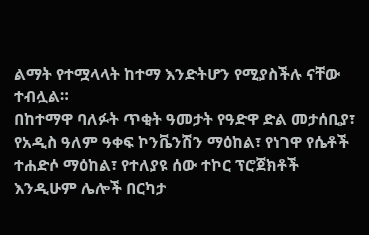ልማት የተሟላላት ከተማ እንድትሆን የሚያስችሉ ናቸው ተብሏል።
በከተማዋ ባለፉት ጥቂት ዓመታት የዓድዋ ድል መታሰቢያ፣ የአዲስ ዓለም ዓቀፍ ኮንቬንሽን ማዕከል፣ የነገዋ የሴቶች ተሐድሶ ማዕከል፣ የተለያዩ ሰው ተኮር ፕሮጀክቶች እንዲሁም ሌሎች በርካታ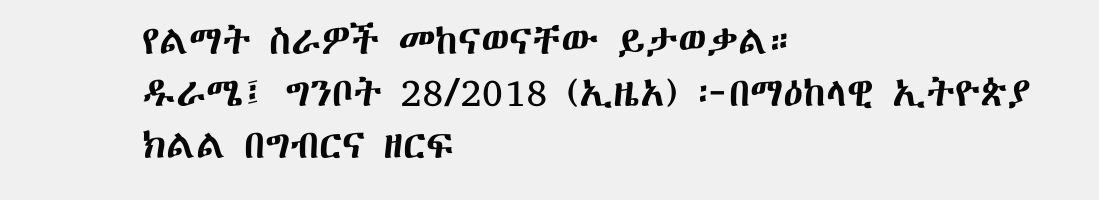የልማት ስራዎች መከናወናቸው ይታወቃል።
ዱራሜ፤ ግንቦት 28/2018 (ኢዜአ) ፦በማዕከላዊ ኢትዮጵያ ክልል በግብርና ዘርፍ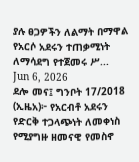ያሉ ፀጋዎችን ለልማት በማዋል የአርሶ አደሩን ተጠቃሚነት ለማሳደግ የተጀመሩ ሥ...
Jun 6, 2026
ደሎ መና፤ ግንቦት 17/2018 (ኢዜአ)፦ የአርብቶ አደሩን የድርቅ ተጋላጭነት ለመቀነስ የሚያግዙ ዘመናዊ የመስኖ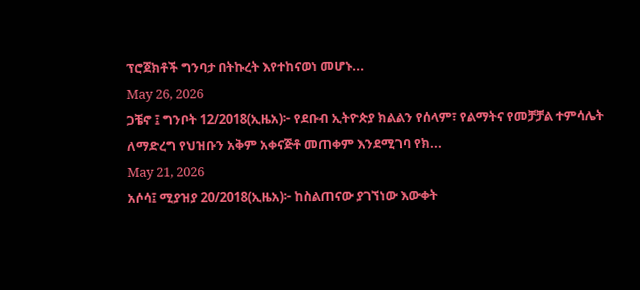ፕሮጀክቶች ግንባታ በትኩረት እየተከናወነ መሆኑ...
May 26, 2026
ጋቼኖ ፤ ግንቦት 12/2018(ኢዜአ)፦ የደቡብ ኢትዮጵያ ክልልን የሰላም፣ የልማትና የመቻቻል ተምሳሌት ለማድረግ የህዝቡን አቅም አቀናጅቶ መጠቀም እንደሚገባ የክ...
May 21, 2026
አሶሳ፤ ሚያዝያ 20/2018(ኢዜአ)፦ ከስልጠናው ያገኘነው እውቀት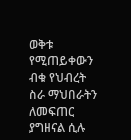ወቅቱ የሚጠይቀውን ብቁ የህብረት ስራ ማህበራትን ለመፍጠር ያግዘናል ሲሉ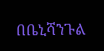በቤኒሻንጉል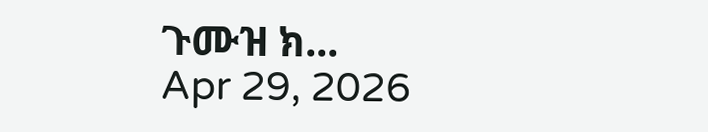ጉሙዝ ክ...
Apr 29, 2026